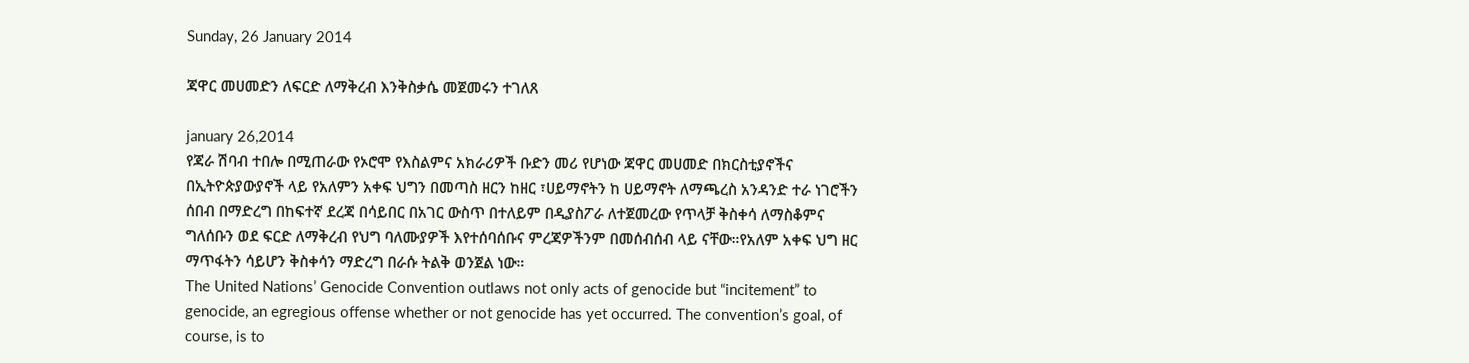Sunday, 26 January 2014

ጃዋር መሀመድን ለፍርድ ለማቅረብ እንቅስቃሴ መጀመሩን ተገለጸ

january 26,2014
የጃራ ሽባብ ተበሎ በሚጠራው የኦሮሞ የእስልምና አክራሪዎች ቡድን መሪ የሆነው ጃዋር መሀመድ በክርስቲያኖችና በኢትዮጵያውያኖች ላይ የአለምን አቀፍ ህግን በመጣስ ዘርን ከዘር ፣ሀይማኖትን ከ ሀይማኖት ለማጫረስ አንዳንድ ተራ ነገሮችን ሰበብ በማድረግ በከፍተኛ ደረጃ በሳይበር በአገር ውስጥ በተለይም በዲያስፖራ ለተጀመረው የጥላቻ ቅስቀሳ ለማስቆምና ግለሰቡን ወደ ፍርድ ለማቅረብ የህግ ባለሙያዎች እየተሰባሰቡና ምረጃዎችንም በመሰብሰብ ላይ ናቸው።የአለም አቀፍ ህግ ዘር ማጥፋትን ሳይሆን ቅስቀሳን ማድረግ በራሱ ትልቅ ወንጀል ነው።
The United Nations’ Genocide Convention outlaws not only acts of genocide but “incitement” to genocide, an egregious offense whether or not genocide has yet occurred. The convention’s goal, of course, is to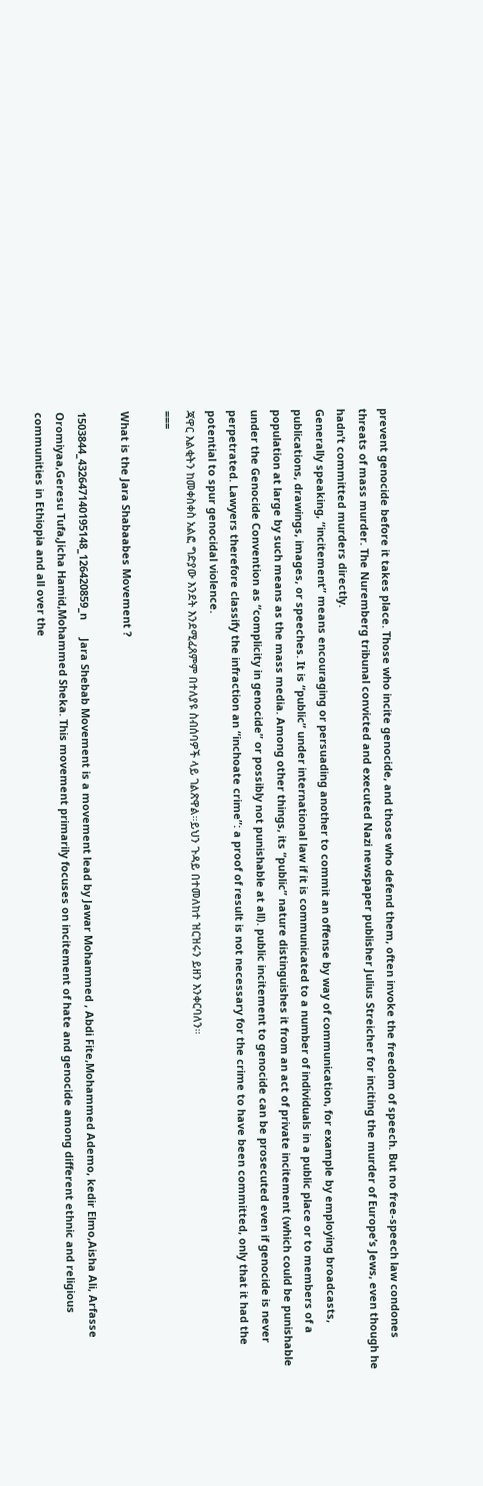prevent genocide before it takes place. Those who incite genocide, and those who defend them, often invoke the freedom of speech. But no free-speech law condones threats of mass murder. The Nuremberg tribunal convicted and executed Nazi newspaper publisher Julius Streicher for inciting the murder of Europe’s Jews, even though he hadn’t committed murders directly.
Generally speaking, “incitement” means encouraging or persuading another to commit an offense by way of communication, for example by employing broadcasts, publications, drawings, images, or speeches. It is “public” under international law if it is communicated to a number of individuals in a public place or to members of a population at large by such means as the mass media. Among other things, its “public” nature distinguishes it from an act of private incitement (which could be punishable under the Genocide Convention as “complicity in genocide” or possibly not punishable at all). public incitement to genocide can be prosecuted even if genocide is never perpetrated. Lawyers therefore classify the infraction an “inchoate crime”: a proof of result is not necessary for the crime to have been committed, only that it had the potential to spur genocidal violence.
ጃዋር እልቂትን ከመቀስቀስ አልፎ ግድያው እንደት እንደሚፈጸምም በተለያዩ ስብሰባዎች ላይ ገልጽዋል።ይህን ጉዳይ በተመለከተ ዝርዝሩን ይዘን እንቀርባለን።
===

What is the Jara Shabaabes Movement ?

1503844_432647140195148_126420859_n      Jara Shebab Movement is a movement lead by Jawar Mohammed , Abdi Fite,Mohammed Ademo, kedir Elmo,Aisha Ali, Arfasse Oromiyaa,Geresu Tufa,Jicha Hamid,Mohammed Sheka. This movement primarily focuses on incitement of hate and genocide among different ethnic and religious communities in Ethiopia and all over the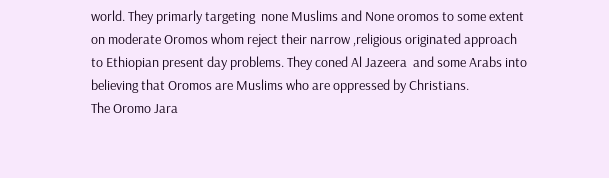world. They primarly targeting  none Muslims and None oromos to some extent on moderate Oromos whom reject their narrow ,religious originated approach to Ethiopian present day problems. They coned Al Jazeera  and some Arabs into believing that Oromos are Muslims who are oppressed by Christians.
The Oromo Jara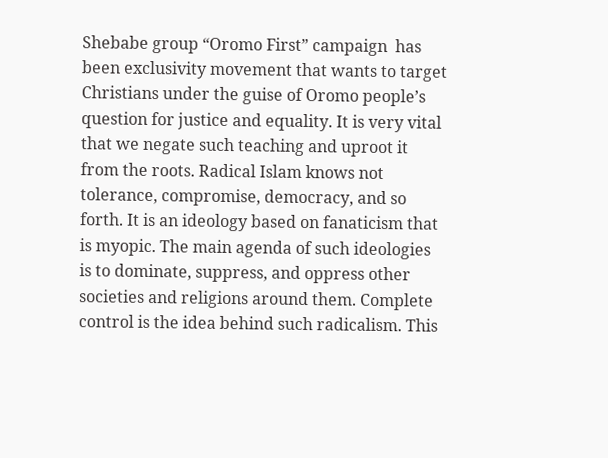Shebabe group “Oromo First” campaign  has been exclusivity movement that wants to target Christians under the guise of Oromo people’s question for justice and equality. It is very vital that we negate such teaching and uproot it from the roots. Radical Islam knows not tolerance, compromise, democracy, and so forth. It is an ideology based on fanaticism that is myopic. The main agenda of such ideologies is to dominate, suppress, and oppress other societies and religions around them. Complete control is the idea behind such radicalism. This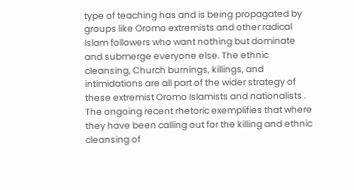type of teaching has and is being propagated by groups like Oromo extremists and other radical Islam followers who want nothing but dominate and submerge everyone else. The ethnic cleansing, Church burnings, killings, and intimidations are all part of the wider strategy of these extremist Oromo Islamists and nationalists . The ongoing recent rhetoric exemplifies that where they have been calling out for the killing and ethnic cleansing of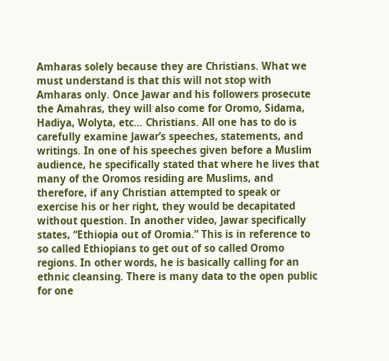Amharas solely because they are Christians. What we must understand is that this will not stop with Amharas only. Once Jawar and his followers prosecute the Amahras, they will also come for Oromo, Sidama, Hadiya, Wolyta, etc… Christians. All one has to do is carefully examine Jawar’s speeches, statements, and writings. In one of his speeches given before a Muslim audience, he specifically stated that where he lives that many of the Oromos residing are Muslims, and therefore, if any Christian attempted to speak or exercise his or her right, they would be decapitated without question. In another video, Jawar specifically states, “Ethiopia out of Oromia.” This is in reference to so called Ethiopians to get out of so called Oromo regions. In other words, he is basically calling for an ethnic cleansing. There is many data to the open public for one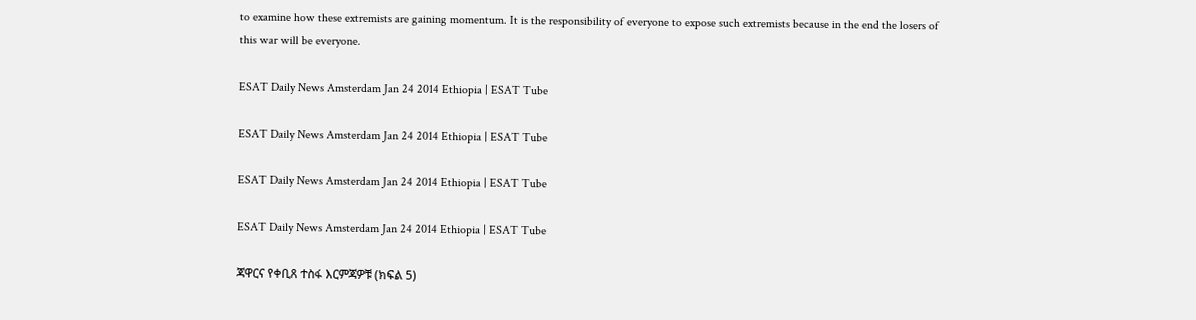to examine how these extremists are gaining momentum. It is the responsibility of everyone to expose such extremists because in the end the losers of this war will be everyone.

ESAT Daily News Amsterdam Jan 24 2014 Ethiopia | ESAT Tube

ESAT Daily News Amsterdam Jan 24 2014 Ethiopia | ESAT Tube

ESAT Daily News Amsterdam Jan 24 2014 Ethiopia | ESAT Tube

ESAT Daily News Amsterdam Jan 24 2014 Ethiopia | ESAT Tube

ጃዋርና የቀቢጸ ተስፋ እርምጃዎቹ (ክፍል 5)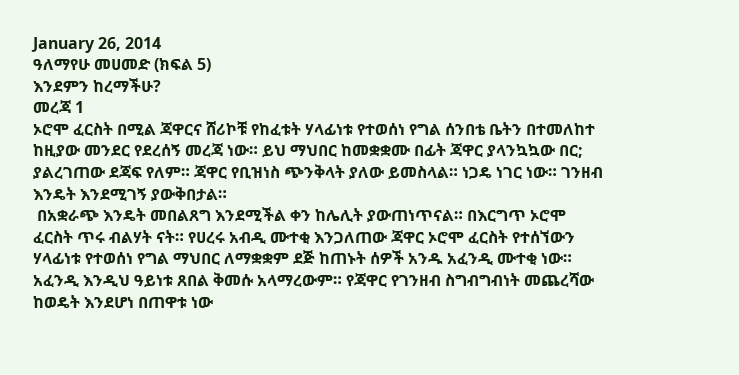January 26, 2014
ዓለማየሁ መሀመድ (ክፍል 5)
እንደምን ከረማችሁ?
መረጃ 1
ኦሮሞ ፈርስት በሚል ጃዋርና ሸሪኮቹ የከፈቱት ሃላፊነቱ የተወሰነ የግል ሰንበቴ ቤትን በተመለከተ ከዚያው መንደር የደረሰኝ መረጃ ነው። ይህ ማህበር ከመቋቋሙ በፊት ጃዋር ያላንኳኳው በር; ያልረገጠው ደጃፍ የለም። ጃዋር የቢዝነስ ጭንቅላት ያለው ይመስላል። ነጋዴ ነገር ነው። ገንዘብ እንዴት እንደሚገኝ ያውቅበታል።
 በአቋራጭ እንዴት መበልጸግ እንደሚችል ቀን ከሌሊት ያውጠነጥናል። በእርግጥ ኦሮሞ ፈርስት ጥሩ ብልሃት ናት። የሀረሩ አብዲ ሙተቂ እንጋለጠው ጃዋር ኦሮሞ ፈርስት የተሰኘውን ሃላፊነቱ የተወሰነ የግል ማህበር ለማቋቋም ደጅ ከጠኑት ሰዎች አንዱ አፈንዲ ሙተቂ ነው። አፈንዲ እንዲህ ዓይነቱ ጸበል ቅመሱ አላማረውም። የጃዋር የገንዘብ ስግብግብነት መጨረሻው ከወዴት እንደሆነ በጠዋቱ ነው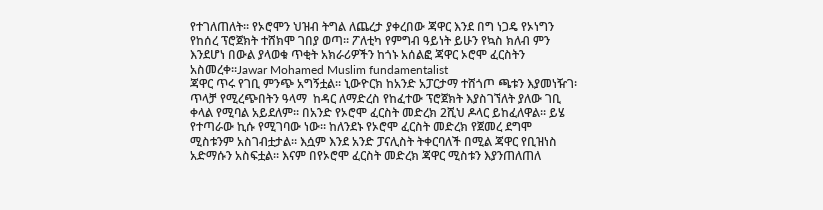የተገለጠለት። የኦሮሞን ህዝብ ትግል ለጨረታ ያቀረበው ጃዋር እንደ በግ ነጋዴ የኦነግን የከሰረ ፕሮጀክት ተሸክሞ ገበያ ወጣ። ፖለቲካ የምግብ ዓይነት ይሁን የኳስ ክለብ ምን እንደሆነ በውል ያላወቁ ጥቂት አክራሪዎችን ከጎኑ አሰልፎ ጃዋር ኦሮሞ ፈርስትን አስመረቀ።Jawar Mohamed Muslim fundamentalist
ጃዋር ጥሩ የገቢ ምንጭ አግኝቷል። ኒውዮርክ ከአንድ አፓርታማ ተሸጎጦ ጫቱን እያመነዥገ፡ ጥላቻ የሚረጭበትን ዓላማ  ከዳር ለማድረስ የከፈተው ፕሮጀክት እያስገኘለት ያለው ገቢ ቀላል የሚባል አይደለም። በአንድ የኦሮሞ ፈርስት መድረክ 2ሺህ ዶላር ይከፈለዋል። ይሄ የተጣራው ኪሱ የሚገባው ነው። ከለንደኑ የኦሮሞ ፈርስት መድረክ የጀመረ ደግሞ ሚስቱንም አስገብቷታል። እሷም እንደ አንድ ፓናሊስት ትቀርባለች በሚል ጃዋር የቢዝነስ አድማሱን አስፍቷል። እናም በየኦሮሞ ፈርስት መድረክ ጃዋር ሚስቱን እያንጠለጠለ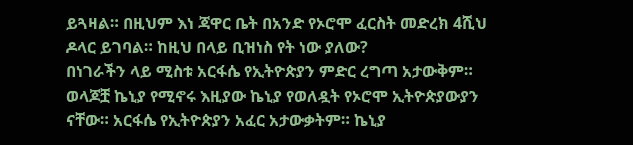ይጓዛል። በዚህም እነ ጃዋር ቤት በአንድ የኦሮሞ ፈርስት መድረክ 4ሺህ ዶላር ይገባል። ከዚህ በላይ ቢዝነስ የት ነው ያለው?
በነገራችን ላይ ሚስቱ አርፋሴ የኢትዮጵያን ምድር ረግጣ አታውቅም። ወላጆቿ ኬኒያ የሚኖሩ እዚያው ኬኒያ የወለዷት የኦሮሞ ኢትዮጵያውያን ናቸው። አርፋሴ የኢትዮጵያን አፈር አታውቃትም። ኬኒያ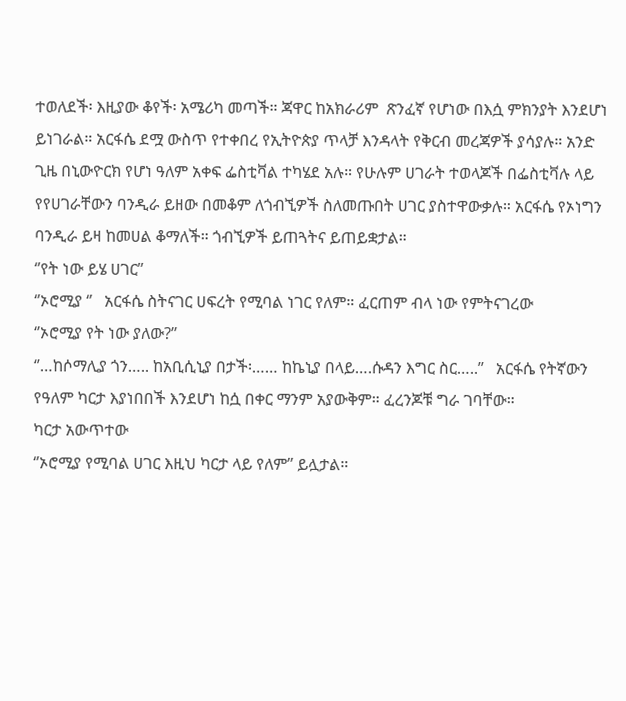ተወለደች፡ እዚያው ቆየች፡ አሜሪካ መጣች። ጃዋር ከአክራሪም  ጽንፈኛ የሆነው በእሷ ምክንያት እንደሆነ ይነገራል። አርፋሴ ደሟ ውስጥ የተቀበረ የኢትዮጵያ ጥላቻ እንዳላት የቅርብ መረጃዎች ያሳያሉ። አንድ ጊዜ በኒውዮርክ የሆነ ዓለም አቀፍ ፌስቲቫል ተካሄደ አሉ። የሁሉም ሀገራት ተወላጆች በፌስቲቫሉ ላይ የየሀገራቸውን ባንዲራ ይዘው በመቆም ለጎብኚዎች ስለመጡበት ሀገር ያስተዋውቃሉ። አርፋሴ የኦነግን ባንዲራ ይዛ ከመሀል ቆማለች። ጎብኚዎች ይጠጓትና ይጠይቋታል።
‘’የት ነው ይሄ ሀገር’’
‘’ኦሮሚያ ‘’   አርፋሴ ስትናገር ሀፍረት የሚባል ነገር የለም። ፈርጠም ብላ ነው የምትናገረው
‘’ኦሮሚያ የት ነው ያለው?’’
‘’…ከሶማሊያ ጎን….. ከአቢሲኒያ በታች፡…… ከኬኒያ በላይ….ሱዳን እግር ስር…..’’   አርፋሴ የትኛውን የዓለም ካርታ እያነበበች እንደሆነ ከሷ በቀር ማንም አያውቅም። ፈረንጆቹ ግራ ገባቸው።
ካርታ አውጥተው
‘’ኦሮሚያ የሚባል ሀገር እዚህ ካርታ ላይ የለም’’ ይሏታል።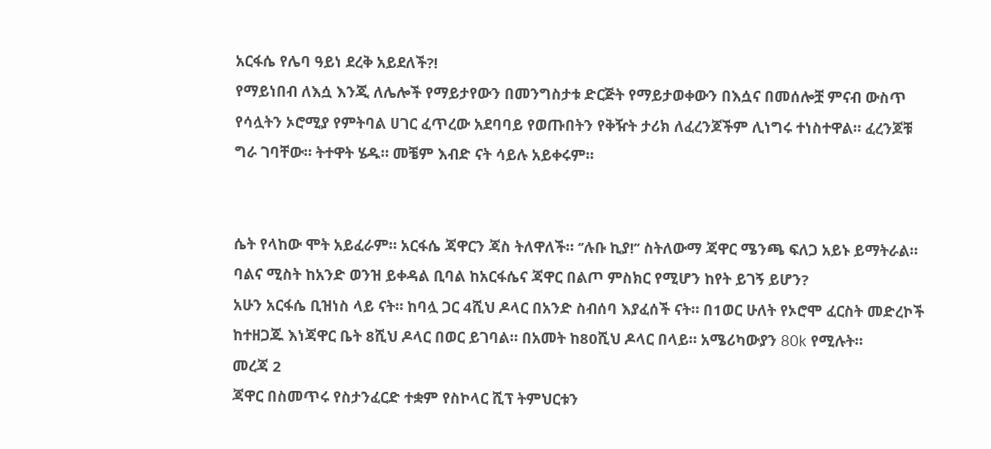አርፋሴ የሌባ ዓይነ ደረቅ አይደለች?!
የማይነበብ ለእሷ እንጂ ለሌሎች የማይታየውን በመንግስታቱ ድርጅት የማይታወቀውን በእሷና በመሰሎቿ ምናብ ውስጥ የሳሏትን ኦሮሚያ የምትባል ሀገር ፈጥረው አደባባይ የወጡበትን የቅዥት ታሪክ ለፈረንጆችም ሊነግሩ ተነስተዋል። ፈረንጆቹ ግራ ገባቸው። ትተዋት ሄዱ። መቼም እብድ ናት ሳይሉ አይቀሩም።


ሴት የላከው ሞት አይፈራም። አርፋሴ ጃዋርን ጃስ ትለዋለች። ‘’ሉቡ ኪያ!’’ ስትለውማ ጃዋር ሜንጫ ፍለጋ አይኑ ይማትራል። ባልና ሚስት ከአንድ ወንዝ ይቀዳል ቢባል ከአርፋሴና ጃዋር በልጦ ምስክር የሚሆን ከየት ይገኝ ይሆን?
አሁን አርፋሴ ቢዝነስ ላይ ናት። ከባሏ ጋር 4ሺህ ዶላር በአንድ ስብሰባ እያፈሰች ናት። በ1ወር ሁለት የኦሮሞ ፈርስት መድረኮች ከተዘጋጁ እነጃዋር ቤት 8ሺህ ዶላር በወር ይገባል። በአመት ከ80ሺህ ዶላር በላይ። አሜሪካውያን 80k የሚሉት።
መረጃ 2
ጃዋር በስመጥሩ የስታንፈርድ ተቋም የስኮላር ሺፕ ትምህርቱን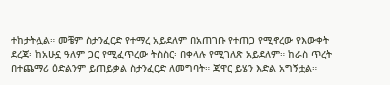ተከታትሏል። መቼም ስታንፈርድ የተማረ አይደለም በአጠገቡ የተጠጋ የሚኖረው የእውቀት ደረጃ፡ ከአሁኗ ዓለም ጋር የሚፈጥረው ትስስር፡ በቀላሉ የሚገለጽ አይደለም። ከራስ ጥረት በተጨማሪ ዕድልንም ይጠይቃል ስታንፈርድ ለመግባት። ጃዋር ይሄን እድል አግኝቷል።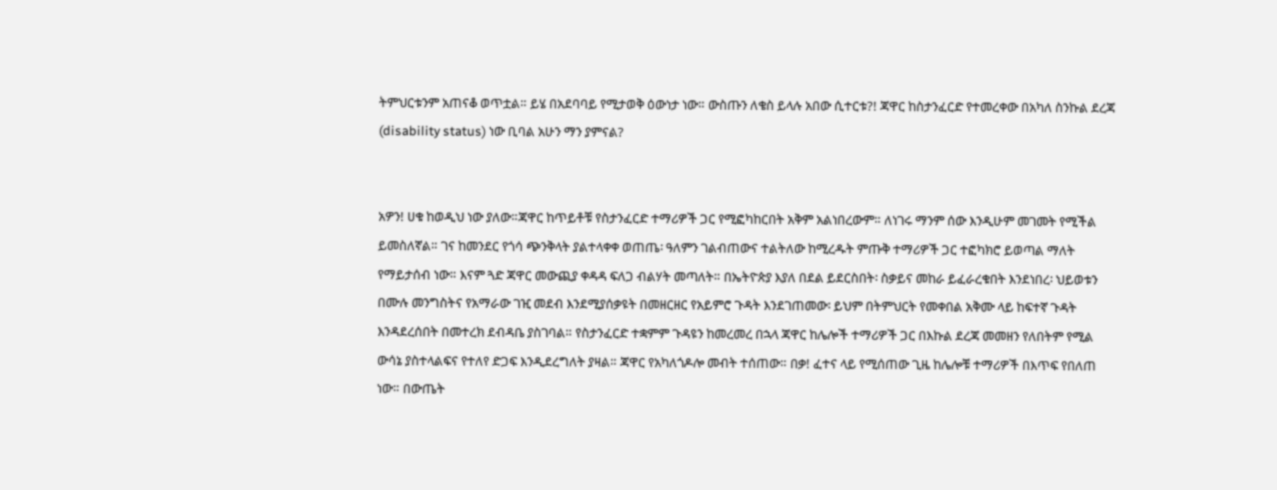ትምህርቱንም አጠናቆ ወጥቷል። ይሄ በአደባባይ የሚታወቅ ዕውነታ ነው። ውስጡን ለቄስ ይላሉ አበው ሲተርቱ?! ጃዋር ከስታንፈርድ የተመረቀው በአካለ ስንኩል ደረጃ (disability status) ነው ቢባል አሁን ማን ያምናል?


አዎን! ሀቁ ከወዲህ ነው ያለው።ጃዋር ከጥይቶቹ የስታንፈርድ ተማሪዎች ጋር የሚፎካከርበት አቅም አልነበረውም። ለነገሩ ማንም ሰው እንዲሁም መገመት የሚችል ይመስለኛል። ገና ከመንደር የጎሳ ጭንቅላት ያልተላቀቀ ወጠጤ፡ ዓለምን ገልብጠውና ተልትለው ከሚረዱት ምጡቅ ተማሪዎች ጋር ተፎካክሮ ይወጣል ማለት የማይታሰብ ነው። እናም ጓድ ጃዋር መውጪያ ቀዳዳ ፍለጋ ብልሃት መጣለት። በኤትዮጵያ እያለ በደል ይደርስበት፡ ስቃይና መከራ ይፈራረቁበት እንደነበረ፡ ህይወቱን በሙሉ መንግስትና የአማራው ገዢ መደብ እንደሚያሰቃዩት በመዘርዘር የአይምሮ ጉዳት እንደገጠመው፡ ይህም በትምህርት የመቀበል አቅሙ ላይ ከፍተኛ ጉዳት እንዳደረሰበት በመተረክ ደብዳቤ ያስገባል። የስታንፈርድ ተቋምም ጉዳዩን ከመረመረ በኋላ ጃዋር ከሌሎች ተማሪዎች ጋር በእኩል ደረጃ መመዘን የለበትም የሚል ውሳኔ ያስተላልፍና የተለየ ድጋፍ እንዲደረግለት ያዛል። ጃዋር የአካለጎዶሎ መብት ተሰጠው። በቃ! ፈተና ላይ የሚሰጠው ጊዜ ከሌሎቹ ተማሪዎች በእጥፍ የበለጠ ነው። በውጤት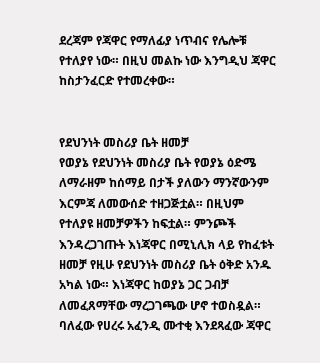ደረጃም የጃዋር የማለፊያ ነጥብና የሌሎቹ የተለያየ ነው። በዚህ መልኩ ነው እንግዲህ ጃዋር ከስታንፈርድ የተመረቀው።


የደህንነት መስሪያ ቤት ዘመቻ
የወያኔ የደህንነት መስሪያ ቤት የወያኔ ዕድሜ ለማራዘም ከሰማይ በታች ያለውን ማንኛውንም እርምጃ ለመውሰድ ተዘጋጅቷል። በዚህም የተለያዩ ዘመቻዎችን ከፍቷል። ምንጮች እንዳረጋገጡት እነጃዋር በሚኒሊክ ላይ የከፈቱት ዘመቻ የዚሁ የደህንነት መስሪያ ቤት ዕቅድ አንዱ አካል ነው። እነጃዋር ከወያኔ ጋር ጋብቻ ለመፈጸማቸው ማረጋገጫው ሆኖ ተወስዷል። ባለፈው የሀረሩ አፈንዲ ሙተቂ እንደጻፈው ጃዋር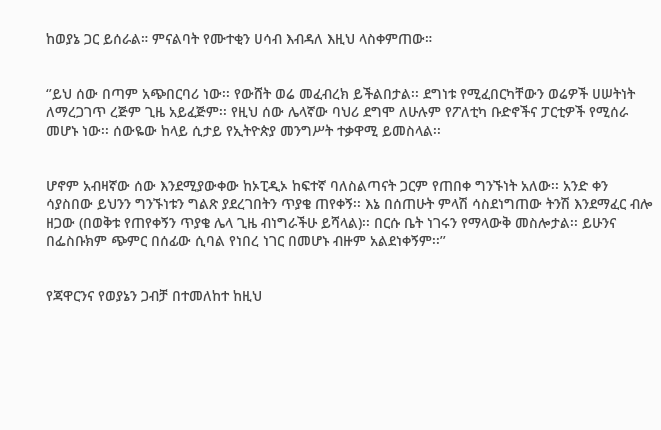ከወያኔ ጋር ይሰራል። ምናልባት የሙተቂን ሀሳብ እብዳለ እዚህ ላስቀምጠው።


‘’ይህ ሰው በጣም አጭበርባሪ ነው፡፡ የውሸት ወሬ መፈብረክ ይችልበታል፡፡ ደግነቱ የሚፈበርካቸውን ወሬዎች ሀሠትነት ለማረጋገጥ ረጅም ጊዜ አይፈጅም፡፡ የዚህ ሰው ሌላኛው ባህሪ ደግሞ ለሁሉም የፖለቲካ ቡድኖችና ፓርቲዎች የሚሰራ መሆኑ ነው፡፡ ሰውዬው ከላይ ሲታይ የኢትዮጵያ መንግሥት ተቃዋሚ ይመስላል፡፡


ሆኖም አብዛኛው ሰው እንደሚያውቀው ከኦፒዲኦ ከፍተኛ ባለስልጣናት ጋርም የጠበቀ ግንኙነት አለው፡፡ አንድ ቀን ሳያስበው ይህንን ግንኙነቱን ግልጽ ያደረገበትን ጥያቄ ጠየቀኝ፡፡ እኔ በሰጠሁት ምላሽ ሳስደነግጠው ትንሽ እንደማፈር ብሎ ዘጋው (በወቅቱ የጠየቀኝን ጥያቄ ሌላ ጊዜ ብነግራችሁ ይሻላል)፡፡ በርሱ ቤት ነገሩን የማላውቅ መስሎታል፡፡ ይሁንና በፌስቡክም ጭምር በሰፊው ሲባል የነበረ ነገር በመሆኑ ብዙም አልደነቀኝም፡፡’’


የጃዋርንና የወያኔን ጋብቻ በተመለከተ ከዚህ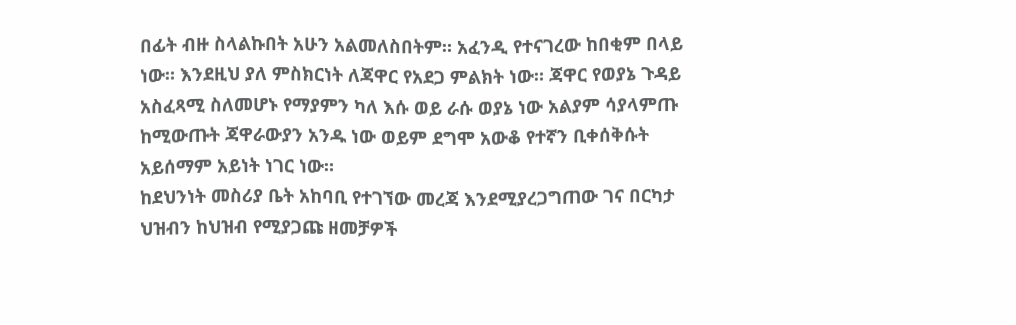በፊት ብዙ ስላልኩበት አሁን አልመለስበትም። አፈንዲ የተናገረው ከበቂም በላይ ነው። እንደዚህ ያለ ምስክርነት ለጃዋር የአደጋ ምልክት ነው። ጃዋር የወያኔ ጉዳይ አስፈጻሚ ስለመሆኑ የማያምን ካለ እሱ ወይ ራሱ ወያኔ ነው አልያም ሳያላምጡ ከሚውጡት ጃዋራውያን አንዱ ነው ወይም ደግሞ አውቆ የተኛን ቢቀሰቅሱት አይሰማም አይነት ነገር ነው።
ከደህንነት መስሪያ ቤት አከባቢ የተገኘው መረጃ እንደሚያረጋግጠው ገና በርካታ ህዝብን ከህዝብ የሚያጋጩ ዘመቻዎች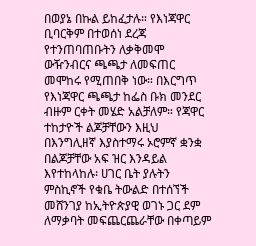በወያኔ በኩል ይከፈታሉ። የእነጃዋር ቢባርቅም በተወሰነ ደረጃ የተንጠባጠቡትን ለቃቅመሞ ውዥንብርና ጫጫታ ለመፍጠር መሞከሩ የሚጠበቅ ነው። በእርግጥ የእነጃዋር ጫጫታ ከፌስ ቡክ መንደር ብዙም ርቀት መሄድ አልቻለም። የጃዋር ተከታዮች ልጆቻቸውን እዚህ በእንግሊዘኛ እያስተማሩ ኦሮምኛ ቋንቋ በልጆቻቸው አፍ ዝር እንዳይል እየተከላከሉ፡ ሀገር ቤት ያሉትን ምስኪኖች የቁቤ ትውልድ በተሰኘች መሸንገያ ከኢትዮጵያዊ ወገኑ ጋር ደም ለማቃባት መፍጨርጨራቸው በቀጣይም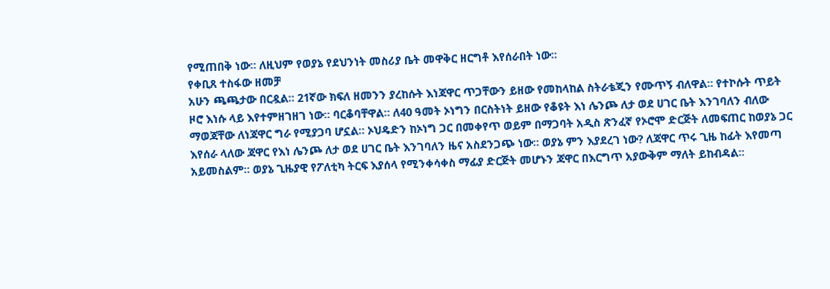የሚጠበቅ ነው። ለዚህም የወያኔ የደህንነት መስሪያ ቤት መዋቅር ዘርግቶ እየሰራበት ነው።
የቀቢጸ ተስፋው ዘመቻ
አሁን ጫጫታው በርዷል። 21ኛው ክፍለ ዘመንን ያረከሱት እነጃዋር ጥጋቸውን ይዘው የመከላከል ስትራቴጂን የሙጥኝ ብለዋል። የተኮሱት ጥይት ዞሮ እነሱ ላይ እየተምዘገዘገ ነው። ባርቆባቸዋል። ለ40 ዓመት ኦነግን በርስትነት ይዘው የቆዩት እነ ሌንጮ ለታ ወደ ሀገር ቤት እንገባለን ብለው ማወጃቸው ለነጃዋር ግራ የሚያጋባ ሆኗል። ኦህዴድን ከኦነግ ጋር በመቀየጥ ወይም በማጋባት አዲስ ጽንፈኛ የኦሮሞ ድርጅት ለመፍጠር ከወያኔ ጋር እየሰራ ላለው ጃዋር የእነ ሌንጮ ለታ ወደ ሀገር ቤት እንገባለን ዜና አስደንጋጭ ነው። ወያኔ ምን እያደረገ ነው? ለጃዋር ጥሩ ጊዜ ከፊት እየመጣ አይመስልም። ወያኔ ጊዜያዊ የፖለቲካ ትርፍ እያሰላ የሚንቀሳቀስ ማፊያ ድርጅት መሆኑን ጃዋር በእርግጥ አያውቅም ማለት ይከብዳል።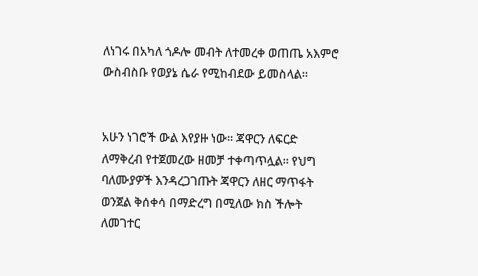ለነገሩ በአካለ ጎዶሎ መብት ለተመረቀ ወጠጤ አእምሮ ውስብስቡ የወያኔ ሴራ የሚከብደው ይመስላል።


አሁን ነገሮች ውል እየያዙ ነው። ጃዋርን ለፍርድ ለማቅረብ የተጀመረው ዘመቻ ተቀጣጥሏል። የህግ ባለሙያዎች እንዳረጋገጡት ጃዋርን ለዘር ማጥፋት ወንጀል ቅሰቀሳ በማድረግ በሚለው ክስ ችሎት ለመገተር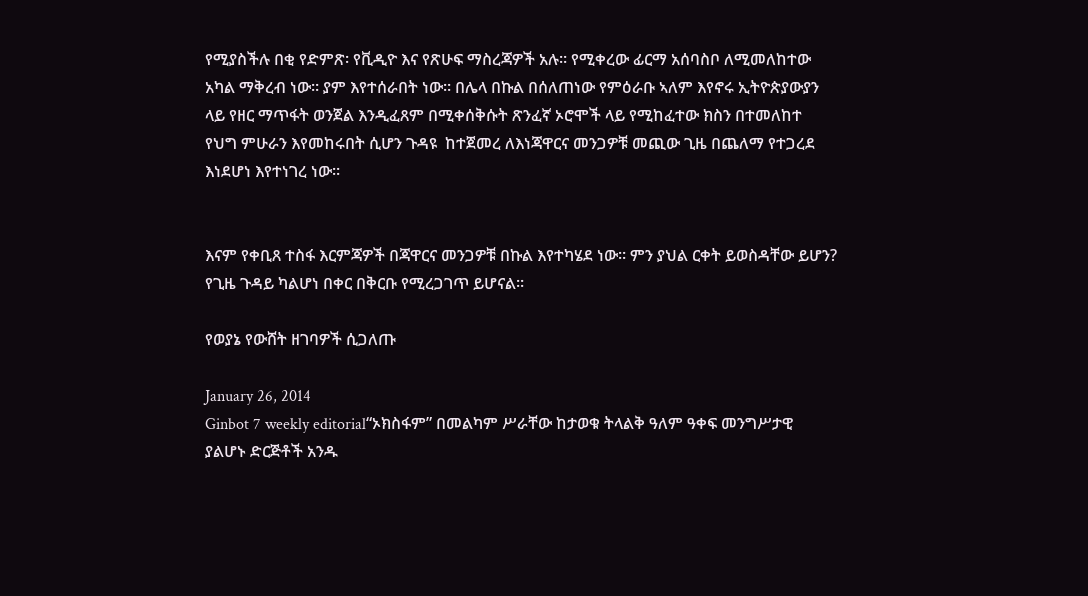የሚያስችሉ በቂ የድምጽ፡ የቪዲዮ እና የጽሁፍ ማስረጃዎች አሉ። የሚቀረው ፊርማ አሰባስቦ ለሚመለከተው አካል ማቅረብ ነው። ያም እየተሰራበት ነው። በሌላ በኩል በሰለጠነው የምዕራቡ ኣለም እየኖሩ ኢትዮጵያውያን ላይ የዘር ማጥፋት ወንጀል እንዲፈጸም በሚቀሰቅሱት ጽንፈኛ ኦሮሞች ላይ የሚከፈተው ክስን በተመለከተ የህግ ምሁራን እየመከሩበት ሲሆን ጉዳዩ  ከተጀመረ ለእነጃዋርና መንጋዎቹ መጪው ጊዜ በጨለማ የተጋረደ እነደሆነ እየተነገረ ነው።


እናም የቀቢጸ ተስፋ እርምጃዎች በጃዋርና መንጋዎቹ በኩል እየተካሄደ ነው። ምን ያህል ርቀት ይወስዳቸው ይሆን? የጊዜ ጉዳይ ካልሆነ በቀር በቅርቡ የሚረጋገጥ ይሆናል።

የወያኔ የውሸት ዘገባዎች ሲጋለጡ

January 26, 2014
Ginbot 7 weekly editorial“ኦክስፋም” በመልካም ሥራቸው ከታወቁ ትላልቅ ዓለም ዓቀፍ መንግሥታዊ ያልሆኑ ድርጅቶች አንዱ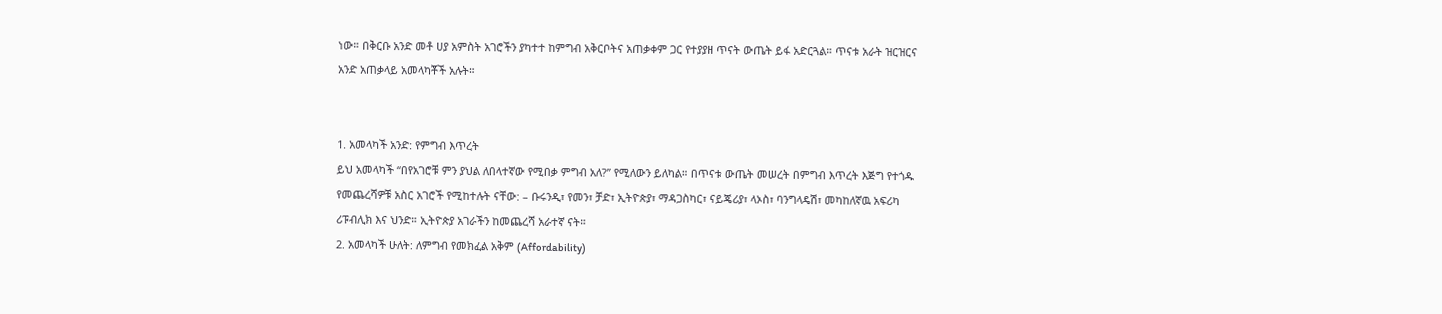ነው። በቅርቡ አንድ መቶ ሀያ አምስት አገሮችን ያካተተ ከምግብ አቅርቦትና አጠቃቀም ጋር የተያያዘ ጥናት ውጤት ይፋ አድርጓል። ጥናቱ አራት ዝርዝርና አንድ አጠቃላይ አመላካቾች አሉት።


1. አመላካች አንድ: የምግብ እጥረት
ይህ አመላካች “በየአገሮቹ ምን ያህል ለበላተኛው የሚበቃ ምግብ አለ?” የሚለውን ይለካል። በጥናቱ ውጤት መሠረት በምግብ እጥረት እጅግ የተጎዱ የመጨረሻዎቹ አስር አገሮች የሚከተሉት ናቸው: – ቡሩንዲ፣ የመን፣ ቻድ፣ ኢትዮጵያ፣ ማዳጋስካር፣ ናይጄሪያ፣ ላኦስ፣ ባንግላዴሽ፣ መካከለኛዉ አፍሪካ ሪፑብሊክ እና ህንድ። ኢትዮጵያ አገራችን ከመጨረሻ አራተኛ ናት።
2. አመላካች ሁለት: ለምግብ የመክፈል አቅም (Affordability)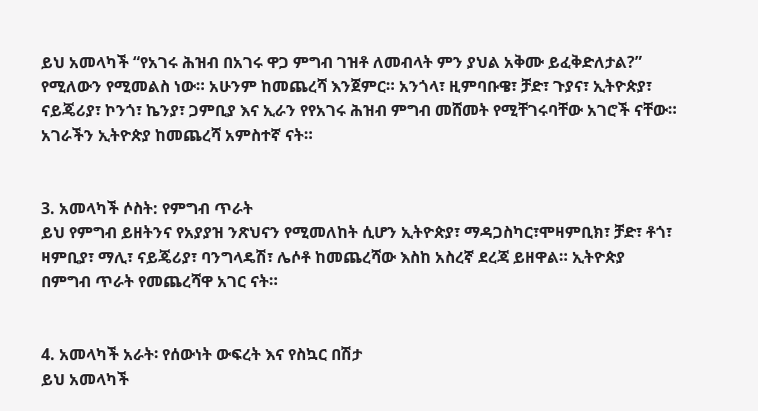ይህ አመላካች “የአገሩ ሕዝብ በአገሩ ዋጋ ምግብ ገዝቶ ለመብላት ምን ያህል አቅሙ ይፈቅድለታል?” የሚለውን የሚመልስ ነው። አሁንም ከመጨረሻ እንጀምር። አንጎላ፣ ዚምባቡዌ፣ ቻድ፣ ጉያና፣ ኢትዮጵያ፣ ናይጄሪያ፣ ኮንጎ፣ ኬንያ፣ ጋምቢያ እና ኢራን የየአገሩ ሕዝብ ምግብ መሸመት የሚቸገሩባቸው አገሮች ናቸው። አገራችን ኢትዮጵያ ከመጨረሻ አምስተኛ ናት።


3. አመላካች ሶስት: የምግብ ጥራት
ይህ የምግብ ይዘትንና የአያያዝ ንጽህናን የሚመለከት ሲሆን ኢትዮጵያ፣ ማዳጋስካር፣ሞዛምቢክ፣ ቻድ፣ ቶጎ፣ ዛምቢያ፣ ማሊ፣ ናይጄሪያ፣ ባንግላዴሽ፣ ሌሶቶ ከመጨረሻው እስከ አስረኛ ደረጃ ይዘዋል። ኢትዮጵያ በምግብ ጥራት የመጨረሻዋ አገር ናት።


4. አመላካች አራት፡ የሰውነት ውፍረት እና የስኳር በሽታ
ይህ አመላካች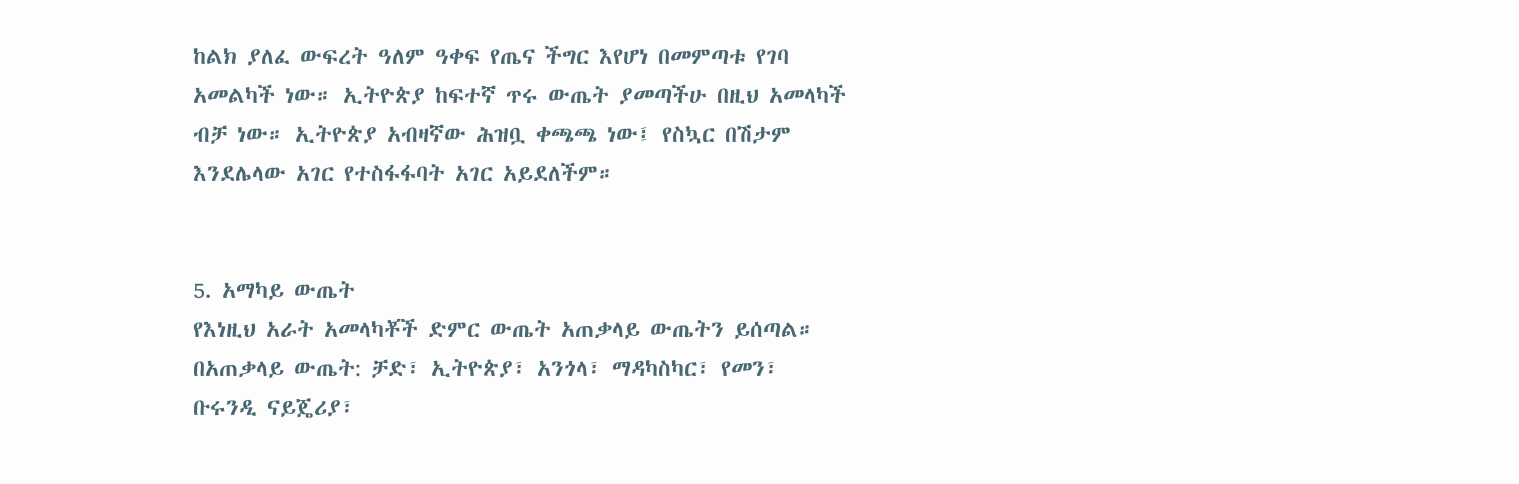ከልክ ያለፈ ውፍረት ዓለም ዓቀፍ የጤና ችግር እየሆነ በመምጣቱ የገባ አመልካች ነው። ኢትዮጵያ ከፍተኛ ጥሩ ውጤት ያመጣችሁ በዚህ አመላካች ብቻ ነው። ኢትዮጵያ አብዛኛው ሕዝቧ ቀጫጫ ነው፤ የስኳር በሽታም እንደሌላው አገር የተስፋፋባት አገር አይደለችም።


5. አማካይ ውጤት
የእነዚህ አራት አመላካቾች ድምር ውጤት አጠቃላይ ውጤትን ይሰጣል። በአጠቃላይ ውጤት: ቻድ፣ ኢትዮጵያ፣ አንጎላ፣ ማዳካስካር፣ የመን፣ ቡሩንዲ ናይጄሪያ፣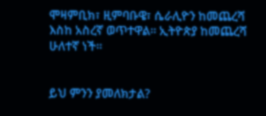ሞዛምቢክ፣ ዚምባቡዌ፣ ሴራሊዮን ከመጨረሻ እስከ አስረኛ ወጥተዋል። ኢትዮጵያ ከመጨረሻ ሁለተኛ ነች።


ይህ ምንን ያመለክታል?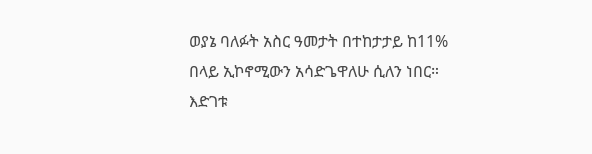ወያኔ ባለፉት አስር ዓመታት በተከታታይ ከ11% በላይ ኢኮኖሚውን አሳድጌዋለሁ ሲለን ነበር። እድገቱ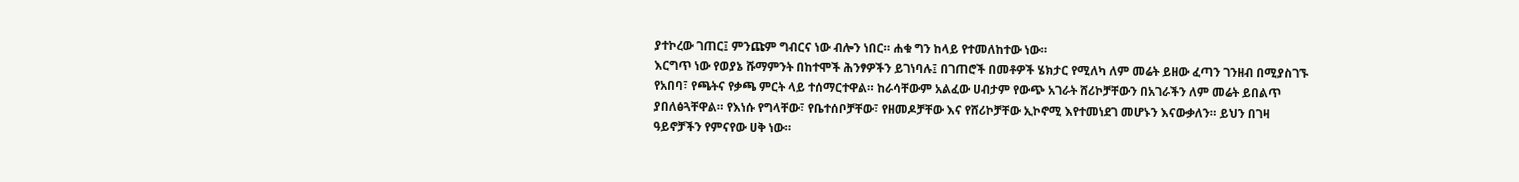ያተኮረው ገጠር፤ ምንጩም ግብርና ነው ብሎን ነበር። ሐቁ ግን ከላይ የተመለከተው ነው።
እርግጥ ነው የወያኔ ሹማምንት በከተሞች ሕንፃዎችን ይገነባሉ፤ በገጠሮች በመቶዎች ሄክታር የሚለካ ለም መሬት ይዘው ፈጣን ገንዘብ በሚያስገኙ የአበባ፣ የጫትና የቃጫ ምርት ላይ ተሰማርተዋል። ከራሳቸውም አልፈው ሀብታም የውጭ አገራት ሸሪኮቻቸውን በአገራችን ለም መሬት ይበልጥ ያበለፅጓቸዋል። የእነሱ የግላቸው፣ የቤተሰቦቻቸው፣ የዘመዶቻቸው እና የሸሪኮቻቸው ኢኮኖሚ እየተመነደገ መሆኑን እናውቃለን። ይህን በገዛ ዓይኖቻችን የምናየው ሀቅ ነው።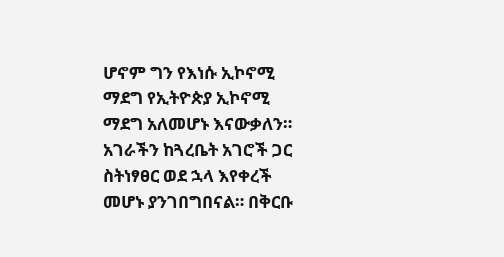ሆኖም ግን የእነሱ ኢኮኖሚ ማደግ የኢትዮጵያ ኢኮኖሚ ማደግ አለመሆኑ እናውቃለን። አገራችን ከጓረቤት አገሮች ጋር ስትነፃፀር ወደ ኋላ እየቀረች መሆኑ ያንገበግበናል። በቅርቡ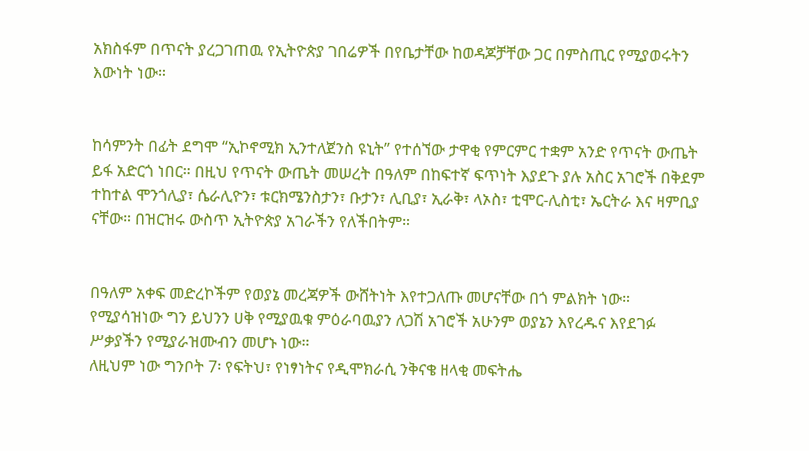አክስፋም በጥናት ያረጋገጠዉ የኢትዮጵያ ገበሬዎች በየቤታቸው ከወዳጆቻቸው ጋር በምስጢር የሚያወሩትን እውነት ነው።


ከሳምንት በፊት ደግሞ “ኢኮኖሚክ ኢንተለጀንስ ዩኒት” የተሰኘው ታዋቂ የምርምር ተቋም አንድ የጥናት ውጤት ይፋ አድርጎ ነበር። በዚህ የጥናት ውጤት መሠረት በዓለም በከፍተኛ ፍጥነት እያደጉ ያሉ አስር አገሮች በቅደም ተከተል ሞንጎሊያ፣ ሴራሊዮን፣ ቱርክሜንስታን፣ ቡታን፣ ሊቢያ፣ ኢራቅ፣ ላኦስ፣ ቲሞር-ሊስቲ፣ ኤርትራ እና ዛምቢያ ናቸው። በዝርዝሩ ውስጥ ኢትዮጵያ አገራችን የለችበትም።


በዓለም አቀፍ መድረኮችም የወያኔ መረጃዎች ውሸትነት እየተጋለጡ መሆናቸው በጎ ምልክት ነው። የሚያሳዝነው ግን ይህንን ሀቅ የሚያዉቁ ምዕራባዉያን ለጋሽ አገሮች አሁንም ወያኔን እየረዱና እየደገፉ ሥቃያችን የሚያራዝሙብን መሆኑ ነው።
ለዚህም ነው ግንቦት 7፡ የፍትህ፣ የነፃነትና የዲሞክራሲ ንቅናቄ ዘላቂ መፍትሔ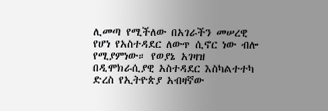ሊመጣ የሚችለው በአገራችን መሠረዊ የሆነ የአስተዳደር ለውጥ ሲኖር ነው ብሎ የሚያምነው። የወያኔ አገዛዝ በዲሞክራሲያዊ አስተዳደር እስካልተተካ ድረስ የኢትዮጵያ አብዛኛው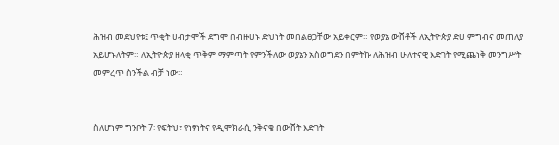ሕዝብ መደህየቱ፤ ጥቂት ሀብታሞች ደግሞ በብዙሀኑ ድህነት መበልፀጋቸው አይቀርም። የወያኔ ውሸቶች ለኢትዮጵያ ድሀ ምግብና መጠለያ አይሆኑለትም። ለኢትዮጵያ ዘላቂ ጥቅም ማምጣት የምንችለው ወያኔን አስወግደን በምትኩ ለሕዝብ ሁለተናዊ እድገት የሚጨነቅ መንግሥት መምረጥ ስንችል ብቻ ነው።


ስለሆነም ግንቦት 7፡ የፍትህ፣ የነፃነትና የዲሞክራሲ ንቅናቄ በውሸት እድገት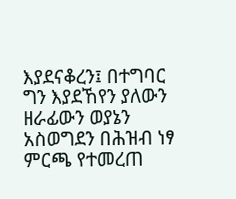እያደናቆረን፤ በተግባር ግን እያደኸየን ያለውን ዘራፊውን ወያኔን አስወግደን በሕዝብ ነፃ ምርጫ የተመረጠ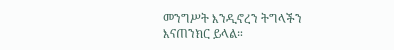መንግሥት እንዲኖረን ትግላችን እናጠንክር ይላል።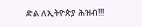ድል ለኢትዮጵያ ሕዝብ!!!